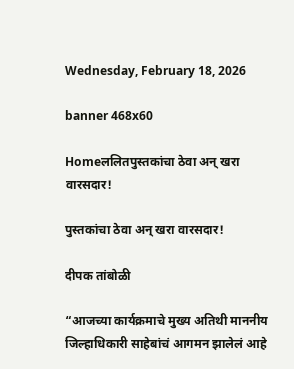Wednesday, February 18, 2026

banner 468x60

Homeललितपुस्तकांचा ठेवा अन् खरा वारसदार!

पुस्तकांचा ठेवा अन् खरा वारसदार!

दीपक तांबोळी

“आजच्या कार्यक्रमाचे मुख्य अतिथी माननीय जिल्हाधिकारी साहेबांचं आगमन झालेलं आहे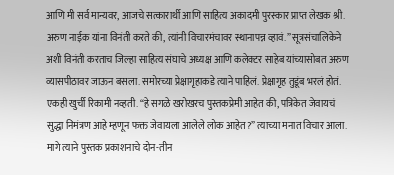आणि मी सर्व मान्यवर, आजचे सत्कारार्थी आणि साहित्य अकादमी पुरस्कार प्राप्त लेखक श्री. अरुण नाईक यांना विनंती करते की, त्यांनी विचारमंचावर स्थानापन्न व्हावं.” सूत्रसंचालिकेने अशी विनंती करताच जिल्हा साहित्य संघाचे अध्यक्ष आणि कलेक्टर साहेब यांच्यासोबत अरुण व्यासपीठावर जाऊन बसला. समोरच्या प्रेक्षागृहाकडे त्याने पाहिलं. प्रेक्षागृह तुडूंब भरलं होतं. एकही खुर्ची रिकामी नव्हती. “हे सगळे खरोखरच पुस्तकप्रेमी आहेत की, पत्रिकेत जेवायचं सुद्धा निमंत्रण आहे म्हणून फक्त जेवायला आलेले लोक आहेत?” त्याच्या मनात विचार आला. मागे त्याने पुस्तक प्रकाशनाचे दोन-तीन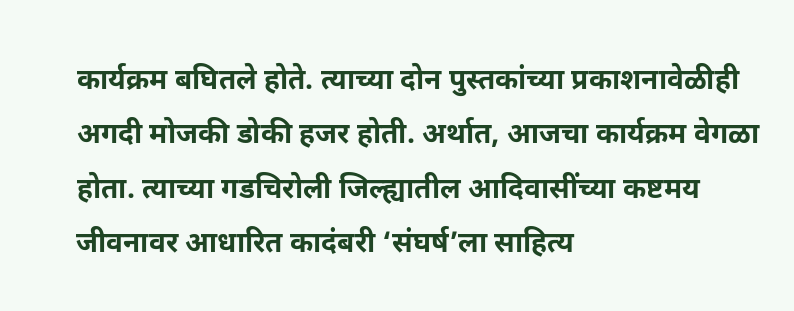कार्यक्रम बघितले होते. त्याच्या दोन पुस्तकांच्या प्रकाशनावेळीही अगदी मोजकी डोकी हजर होती. अर्थात, आजचा कार्यक्रम वेगळा होता. त्याच्या गडचिरोली जिल्ह्यातील आदिवासींच्या कष्टमय जीवनावर आधारित कादंबरी ‘संघर्ष’ला साहित्य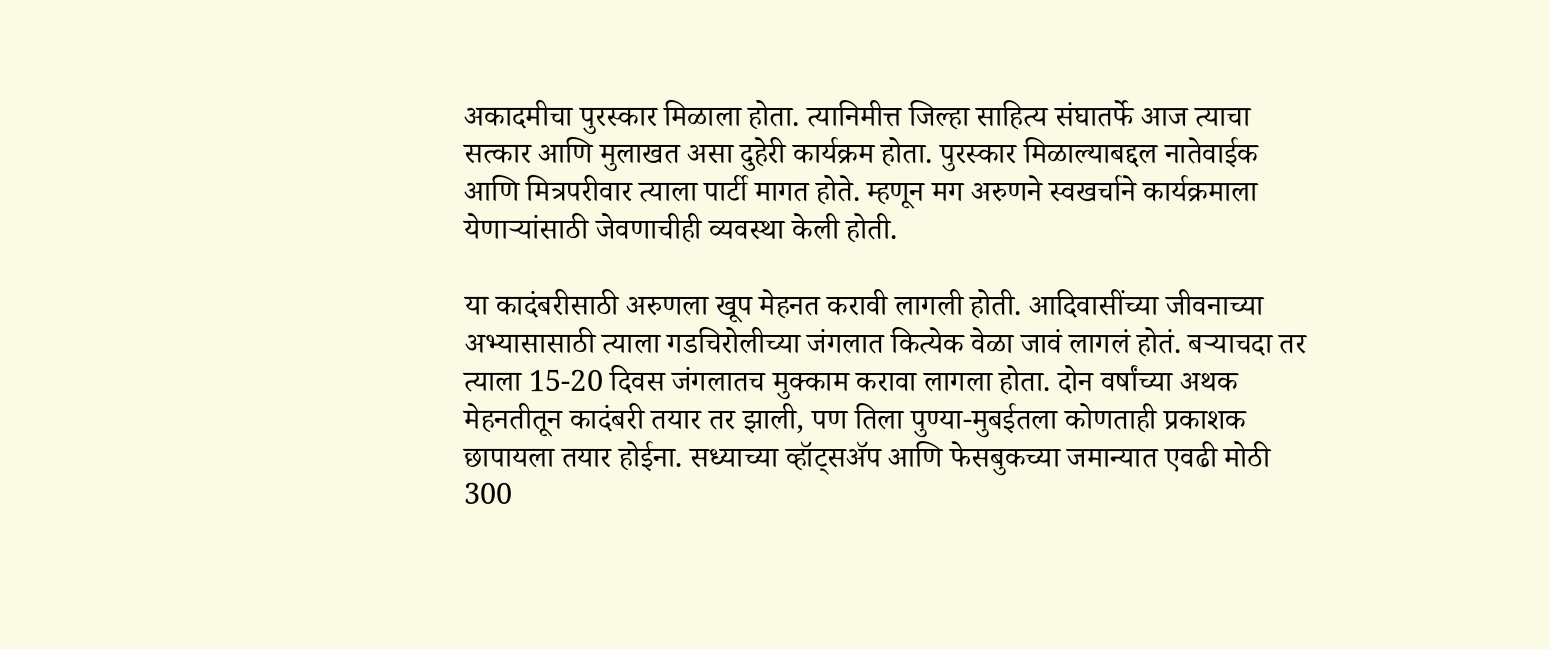अकादमीचा पुरस्कार मिळाला होता. त्यानिमीत्त जिल्हा साहित्य संघातर्फे आज त्याचा सत्कार आणि मुलाखत असा दुहेरी कार्यक्रम होता. पुरस्कार मिळाल्याबद्दल नातेवाईक आणि मित्रपरीवार त्याला पार्टी मागत होते. म्हणून मग अरुणने स्वखर्चाने कार्यक्रमाला येणाऱ्यांसाठी जेवणाचीही व्यवस्था केली होती.

या कादंबरीसाठी अरुणला खूप मेहनत करावी लागली होती. आदिवासींच्या जीवनाच्या अभ्यासासाठी त्याला गडचिरोलीच्या जंगलात कित्येक वेळा जावं लागलं होतं. बऱ्याचदा तर त्याला 15-20 दिवस जंगलातच मुक्काम करावा लागला होता. दोन वर्षांच्या अथक मेहनतीतून कादंबरी तयार तर झाली, पण तिला पुण्या-मुबईतला कोणताही प्रकाशक छापायला तयार होईना. सध्याच्या व्हॉट्सॲप आणि फेसबुकच्या जमान्यात एवढी मोठी 300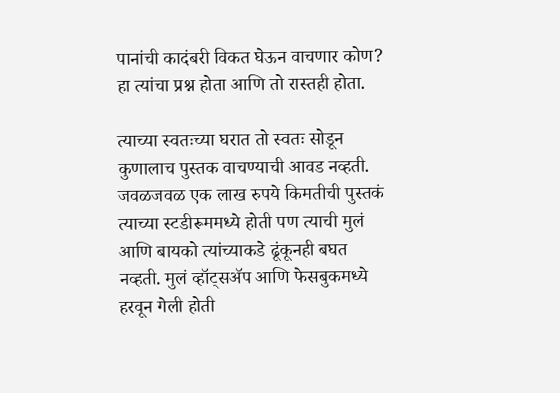पानांची कादंबरी विकत घेऊन वाचणार कोण? हा त्यांचा प्रश्न होता आणि तो रास्तही होता.

त्याच्या स्वतःच्या घरात तो स्वतः सोडून कुणालाच पुस्तक वाचण्याची आवड नव्हती. जवळजवळ एक लाख रुपये किमतीची पुस्तकं त्याच्या स्टडीरूममध्ये होती पण त्याची मुलं आणि बायको त्यांच्याकडे ढूंकूनही बघत नव्हती. मुलं व्हॉट्सॲप आणि फेसबुकमध्ये हरवून गेली होती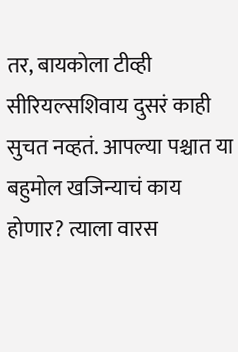तर, बायकोला टीव्ही सीरियल्सशिवाय दुसरं काही सुचत नव्हतं. आपल्या पश्चात या बहुमोल खजिन्याचं काय होणार? त्याला वारस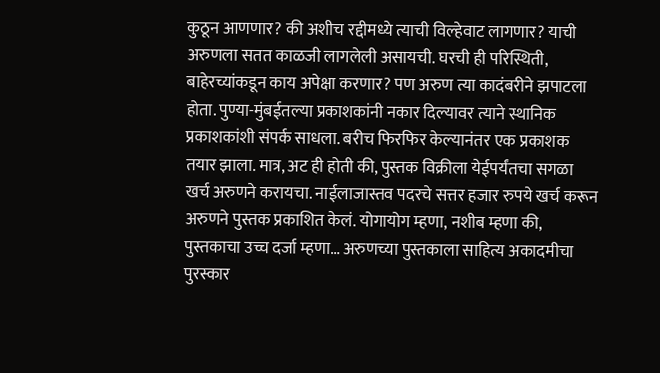कुठून आणणार? की अशीच रद्दीमध्ये त्याची विल्हेवाट लागणार? याची अरुणला सतत काळजी लागलेली असायची. घरची ही परिस्थिती, बाहेरच्यांकडून काय अपेक्षा करणार? पण अरुण त्या कादंबरीने झपाटला होता. पुण्या-मुंबईतल्या प्रकाशकांनी नकार दिल्यावर त्याने स्थानिक प्रकाशकांशी संपर्क साधला. बरीच फिरफिर केल्यानंतर एक प्रकाशक तयार झाला. मात्र, अट ही होती की, पुस्तक विक्रीला येईपर्यंतचा सगळा खर्च अरुणने करायचा. नाईलाजास्तव पदरचे सत्तर हजार रुपये खर्च करून अरुणने पुस्तक प्रकाशित केलं. योगायोग म्हणा, नशीब म्हणा की, पुस्तकाचा उच्च दर्जा म्हणा… अरुणच्या पुस्तकाला साहित्य अकादमीचा पुरस्कार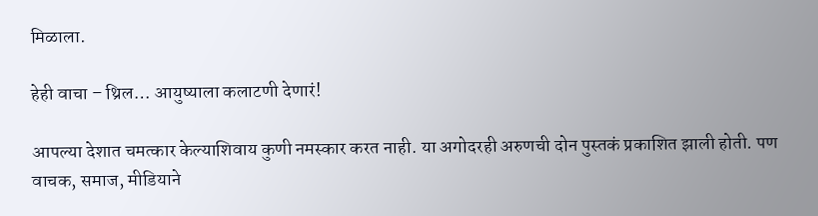मिळाला.

हेही वाचा – थ्रिल… आयुष्याला कलाटणी देणारं!

आपल्या देशात चमत्कार केल्याशिवाय कुणी नमस्कार करत नाही. या अगोदरही अरुणची दोन पुस्तकं प्रकाशित झाली होती. पण वाचक, समाज, मीडियाने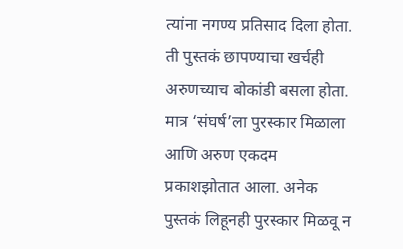त्यांना नगण्य प्रतिसाद दिला होता. ती पुस्तकं छापण्याचा खर्चही अरुणच्याच बोकांडी बसला होता. मात्र ‘संघर्ष’ला पुरस्कार मिळाला आणि अरुण एकदम प्रकाशझोतात आला. अनेक पुस्तकं लिहूनही पुरस्कार मिळवू न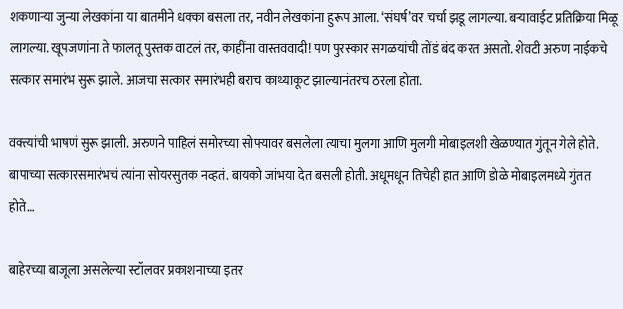शकणाऱ्या जुन्या लेखकांना या बातमीने धक्का बसला तर, नवीन लेखकांना हुरूप आला. ‘संघर्ष’वर चर्चा झडू लागल्या. बऱ्यावाईट प्रतिक्रिया मिळू लागल्या. खूपजणांना ते फालतू पुस्तक वाटलं तर, काहींना वास्तववादी! पण पुरस्कार सगळयांची तोंडं बंद करत असतो. शेवटी अरुण नाईकचे सत्कार समारंभ सुरू झाले. आजचा सत्कार समारंभही बराच काथ्याकूट झाल्यानंतरच ठरला होता.

वक्त्यांची भाषणं सुरू झाली. अरुणने पाहिलं समोरच्या सोफ्यावर बसलेला त्याचा मुलगा आणि मुलगी मोबाइलशी खेळण्यात गुंतून गेले होते. बापाच्या सत्कारसमारंभचं त्यांना सोयरसुतक नव्हतं. बायको जांभया देत बसली होती. अधूमधून तिचेही हात आणि डोळे मोबाइलमध्ये गुंतत होते…

बाहेरच्या बाजूला असलेल्या स्टॉलवर प्रकाशनाच्या इतर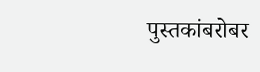पुस्तकांबरोबर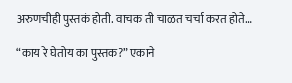अरुणचीही पुस्तकं होती. वाचक ती चाळत चर्चा करत होते…

“काय रे घेतोय का पुस्तक?” एकाने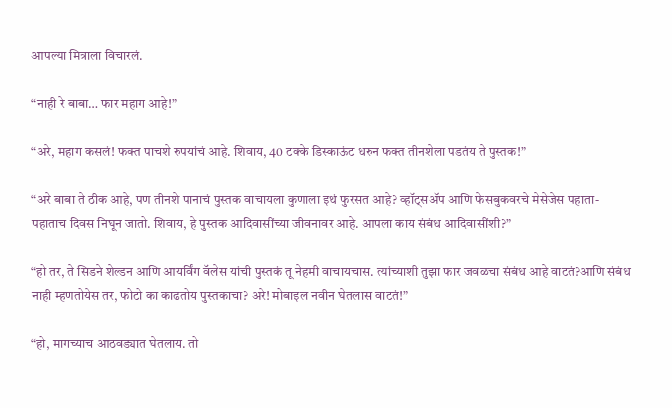आपल्या मित्राला विचारलं.

“नाही रे बाबा… फार महाग आहे!”

“अरे, महाग कसलं! फक्त पाचशे रुपयांचं आहे. शिवाय, 40 टक्के डिस्काऊंट धरुन फक्त तीनशेला पडतंय ते पुस्तक!”

“अरे बाबा ते ठीक आहे, पण तीनशे पानाचं पुस्तक वाचायला कुणाला इथं फुरसत आहे? व्हॉट्सॲप आणि फेसबुकवरचे मेसेजेस पहाता-पहाताच दिवस निघून जातो. शिवाय, हे पुस्तक आदिवासींच्या जीवनावर आहे. आपला काय संबंध आदिवासींशी?”

“हो तर, ते सिडने शेल्डन आणि आयर्विंग वॅलेस यांची पुस्तकं तू नेहमी वाचायचास. त्यांच्याशी तुझा फार जवळचा संबंध आहे वाटतं?आणि संबंध नाही म्हणतोयेस तर, फोटो का काढतोय पुस्तकाचा? अरे! मोबाइल नवीन घेतलास वाटतं!”

“हो, मागच्याच आठवड्यात घेतलाय. तो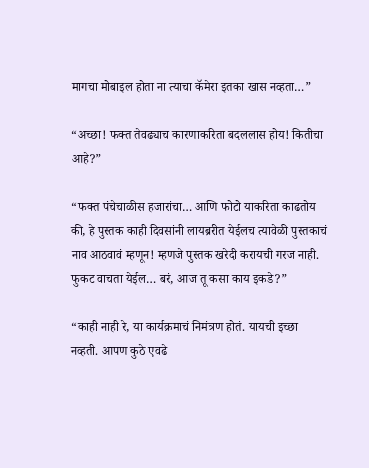मागचा मोबाइल होता ना त्याचा कॅमेरा इतका खास नव्हता…”

“अच्छा! फक्त तेवढ्याच कारणाकरिता बदललास होय! कितीचा आहे?”

“फक्त पंचेचाळीस हजारांचा… आणि फोटो याकरिता काढतोय की, हे पुस्तक काही दिवसांनी लायब्ररीत येईलच त्यावेळी पुस्तकाचं नाव आठवावं म्हणून! म्हणजे पुस्तक खरेदी करायची गरज नाही. फुकट वाचता येईल… बरं, आज तू कसा काय इकडे?”

“काही नाही रे, या कार्यक्रमाचं निमंत्रण होतं. यायची इच्छा नव्हती. आपण कुठे एवढे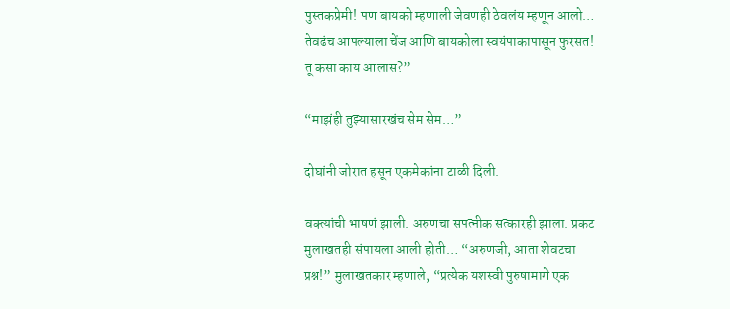पुस्तकप्रेमी! पण बायको म्हणाली जेवणही ठेवलंय म्हणून आलो… तेवढंच आपल्याला चेंज आणि बायकोला स्वयंपाकापासून फुरसत! तू कसा काय आलास?”

“माझंही तुझ्यासारखंच सेम सेम…”

दोघांनी जोरात हसून एकमेकांना टाळी दिली.

वक्त्यांची भाषणं झाली. अरुणचा सपत्नीक सत्कारही झाला. प्रकट मुलाखतही संपायला आली होती… “अरुणजी, आता शेवटचा प्रश्न!” मुलाखतकार म्हणाले, “प्रत्येक यशस्वी पुरुषामागे एक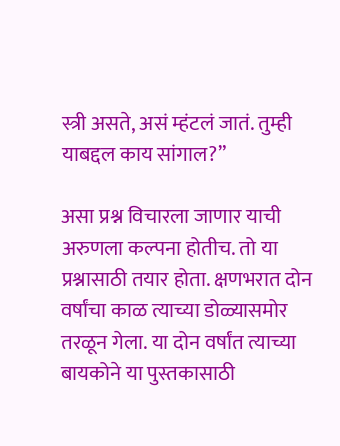स्त्री असते, असं म्हंटलं जातं. तुम्ही याबद्दल काय सांगाल?”

असा प्रश्न विचारला जाणार याची अरुणला कल्पना होतीच. तो या प्रश्नासाठी तयार होता. क्षणभरात दोन वर्षांचा काळ त्याच्या डोळ्यासमोर तरळून गेला. या दोन वर्षांत त्याच्या बायकोने या पुस्तकासाठी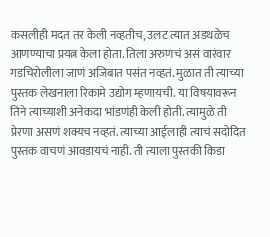कसलीही मदत तर केली नव्हतीच, उलट त्यात अडथळेच आणण्याचा प्रयत्न केला होता. तिला अरुणचं असं वारंवार गडचिरोलीला जाणं अजिबात पसंत नव्हतं. मुळात ती त्याच्या पुस्तक लेखनाला रिकामे उद्योग म्हणायची. या विषयावरून तिने त्याच्याशी अनेकदा भांडणंही केली होती. त्यामुळे ती प्रेरणा असणं शक्यच नव्हतं. त्याच्या आईलाही त्याचं सदोदित पुस्तक वाचणं आवडायचं नाही. ती त्याला पुस्तकी किडा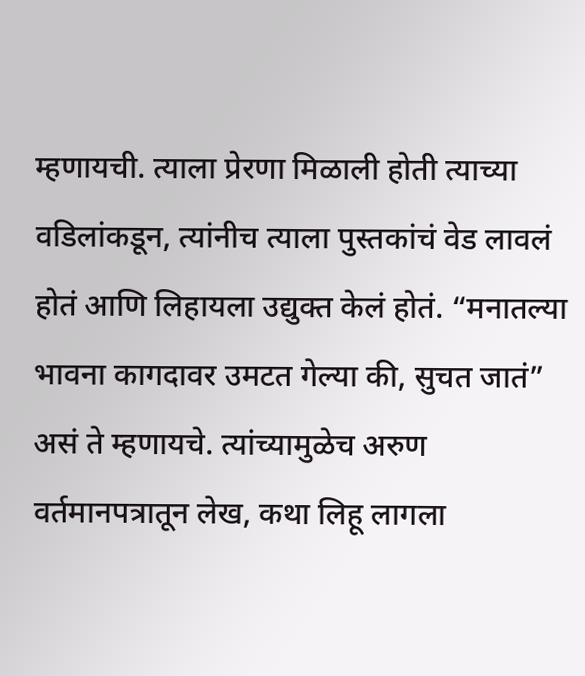म्हणायची. त्याला प्रेरणा मिळाली होती त्याच्या वडिलांकडून, त्यांनीच त्याला पुस्तकांचं वेड लावलं होतं आणि लिहायला उद्युक्त केलं होतं. “मनातल्या भावना कागदावर उमटत गेल्या की, सुचत जातं” असं ते म्हणायचे. त्यांच्यामुळेच अरुण वर्तमानपत्रातून लेख, कथा लिहू लागला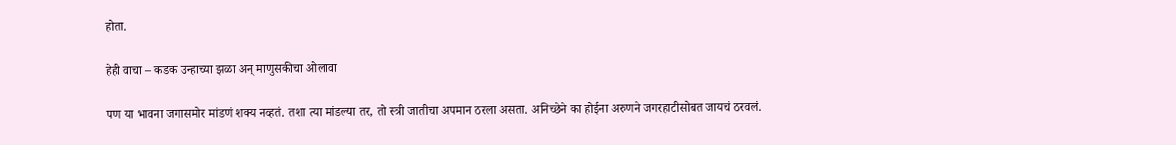होता.

हेही वाचा – कडक उन्हाच्या झळा अन् माणुसकीचा ओलावा

पण या भावना जगासमोर मांडणं शक्य नव्हतं. तशा त्या मांडल्या तर, तो स्त्री जातीचा अपमान ठरला असता. अनिच्छेने का होईना अरुणने जगरहाटीसोबत जायचं ठरवलं.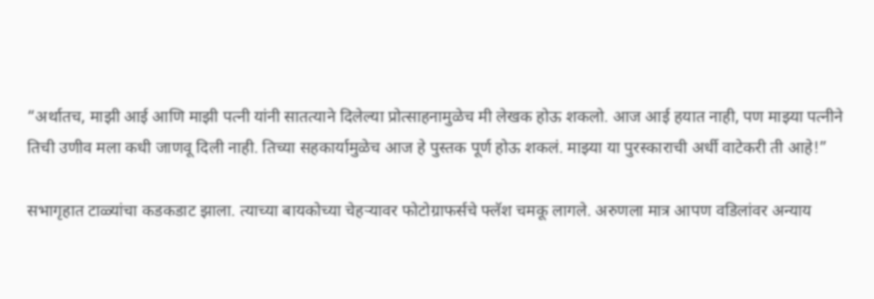“अर्थातच, माझी आई आणि माझी पत्नी यांनी सातत्याने दिलेल्या प्रोत्साहनामुळेच मी लेखक होऊ शकलो. आज आई हयात नाही, पण माझ्या पत्नीने तिची उणीव मला कधी जाणवू दिली नाही. तिच्या सहकार्यामुळेच आज हे पुस्तक पूर्ण होऊ शकलं. माझ्या या पुरस्काराची अर्धी वाटेकरी ती आहे!”

सभागृहात टाळ्यांचा कडकडाट झाला. त्याच्या बायकोच्या चेहऱ्यावर फोटोग्राफर्सचे फ्लॅश चमकू लागले. अरुणला मात्र आपण वडिलांवर अन्याय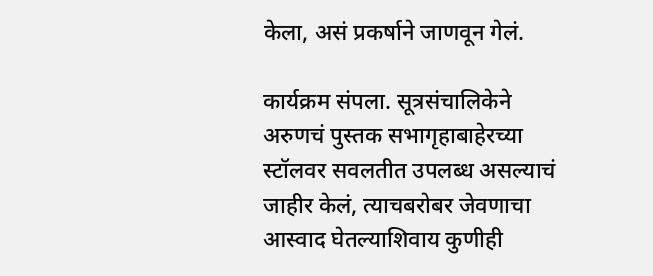केला, असं प्रकर्षाने जाणवून गेलं.

कार्यक्रम संपला. सूत्रसंचालिकेने अरुणचं पुस्तक सभागृहाबाहेरच्या स्टॉलवर सवलतीत उपलब्ध असल्याचं जाहीर केलं, त्याचबरोबर जेवणाचा आस्वाद घेतल्याशिवाय कुणीही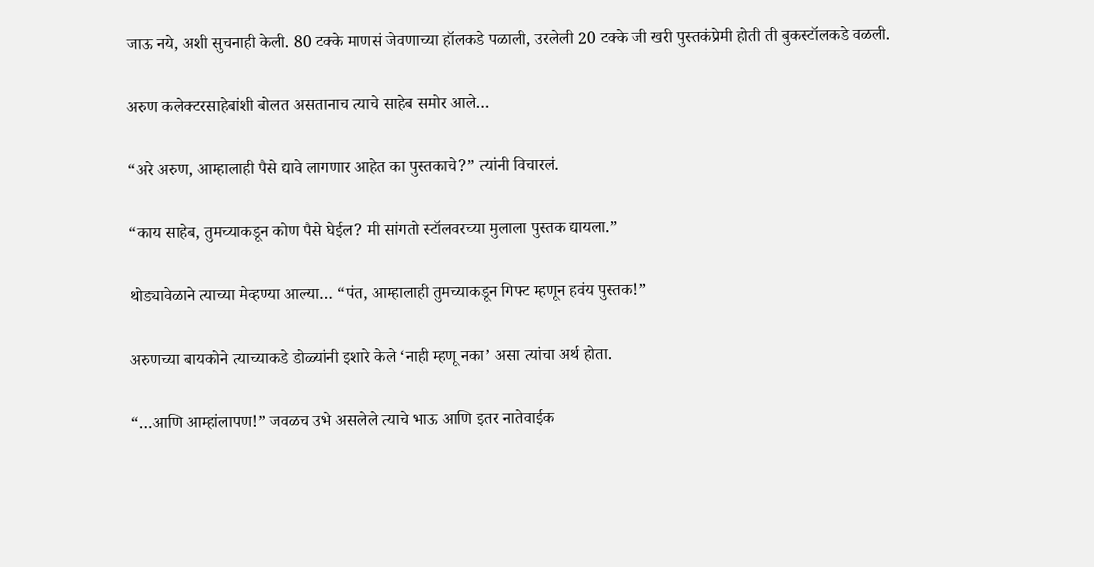जाऊ नये, अशी सुचनाही केली. 80 टक्के माणसं जेवणाच्या हॉलकडे पळाली, उरलेली 20 टक्के जी खरी पुस्तकंप्रेमी होती ती बुकस्टॉलकडे वळली.

अरुण कलेक्टरसाहेबांशी बोलत असतानाच त्याचे साहेब समोर आले…

“अरे अरुण, आम्हालाही पैसे द्यावे लागणार आहेत का पुस्तकाचे?” त्यांनी विचारलं.

“काय साहेब, तुमच्याकडून कोण पैसे घेईल? मी सांगतो स्टॉलवरच्या मुलाला पुस्तक द्यायला.”

थोड्यावेळाने त्याच्या मेव्हण्या आल्या… “पंत, आम्हालाही तुमच्याकडून गिफ्ट म्हणून हवंय पुस्तक!”

अरुणच्या बायकोने त्याच्याकडे डोळ्यांनी इशारे केले ‘नाही म्हणू नका’ असा त्यांचा अर्थ होता.

“…आणि आम्हांलापण!” जवळच उभे असलेले त्याचे भाऊ आणि इतर नातेवाईक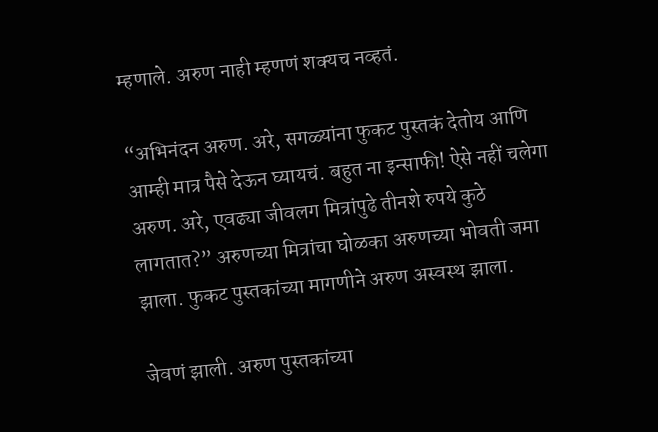म्हणाले. अरुण नाही म्हणणं शक्यच नव्हतं.

“अभिनंदन अरुण. अरे, सगळ्यांना फुकट पुस्तकं देतोय आणि आम्ही मात्र पैसे देऊन घ्यायचं. बहुत ना इन्साफी! ऐसे नहीं चलेगा अरुण. अरे, एवढ्या जीवलग मित्रांपुढे तीनशे रुपये कुठे लागतात?” अरुणच्या मित्रांचा घोळका अरुणच्या भोवती जमा झाला. फुकट पुस्तकांच्या मागणीने अरुण अस्वस्थ झाला.

जेवणं झाली. अरुण पुस्तकांच्या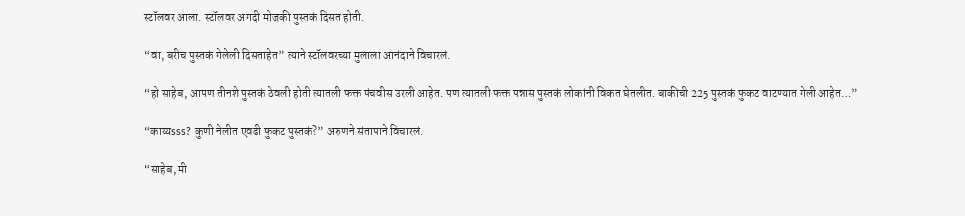स्टॉलवर आला. स्टॉलवर अगदी मोजकी पुस्तकं दिसत होती.

“वा, बरीच पुस्तकं गेलेली दिसताहेत” त्याने स्टॉलवरच्या मुलाला आनंदाने विचारलं.

“हो साहेब, आपण तीनशे पुस्तकं ठेवली होती त्यातली फक्त पंचवीस उरली आहेत. पण त्यातली फक्त पन्नास पुस्तकं लोकांनी विकत घेतलीत. बाकीची 225 पुस्तकं फुकट वाटण्यात गेली आहेत…”

“काय्यsss? कुणी नेलीत एवढी फुकट पुस्तकं?” अरुणने संतापाने विचारलं.

“साहेब, मी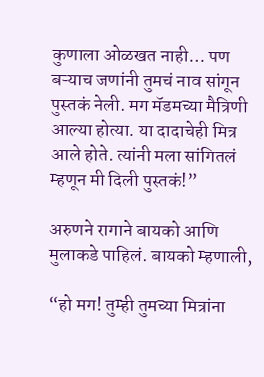कुणाला ओळखत नाही… पण बऱ्याच जणांनी तुमचं नाव सांगून पुस्तकं नेली. मग मॅडमच्या मैत्रिणी आल्या होत्या. या दादाचेही मित्र आले होते. त्यांनी मला सांगितलं म्हणून मी दिली पुस्तकं!”

अरुणने रागाने बायको आणि मुलाकडे पाहिलं. बायको म्हणाली,

“हो मग! तुम्ही तुमच्या मित्रांना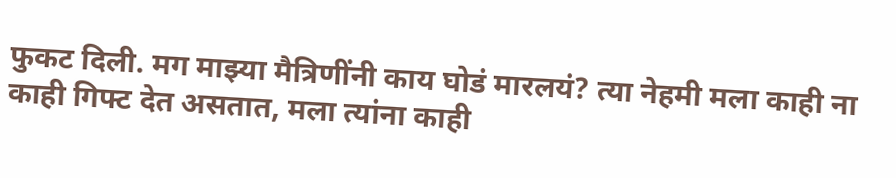फुकट दिली. मग माझ्या मैत्रिणींनी काय घोडं मारलयं? त्या नेहमी मला काही ना काही गिफ्ट देत असतात, मला त्यांना काही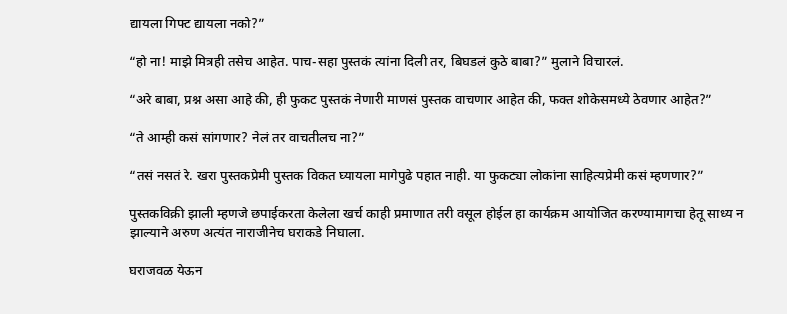द्यायला गिफ्ट द्यायला नको?”

“हो ना! माझे मित्रही तसेच आहेत. पाच-सहा पुस्तकं त्यांना दिली तर, बिघडलं कुठे बाबा?” मुलाने विचारलं.

“अरे बाबा, प्रश्न असा आहे की, ही फुकट पुस्तकं नेणारी माणसं पुस्तक वाचणार आहेत की, फक्त शोकेसमध्ये ठेवणार आहेत?”

“ते आम्ही कसं सांगणार? नेलं तर वाचतीलच ना?”

“तसं नसतं रे. खरा पुस्तकप्रेमी पुस्तक विकत घ्यायला मागेपुढे पहात नाही. या फुकट्या लोकांना साहित्यप्रेमी कसं म्हणणार?”

पुस्तकविक्री झाली म्हणजे छपाईकरता केलेला खर्च काही प्रमाणात तरी वसूल होईल हा कार्यक्रम आयोजित करण्यामागचा हेतू साध्य न झाल्याने अरुण अत्यंत नाराजीनेच घराकडे निघाला.

घराजवळ येऊन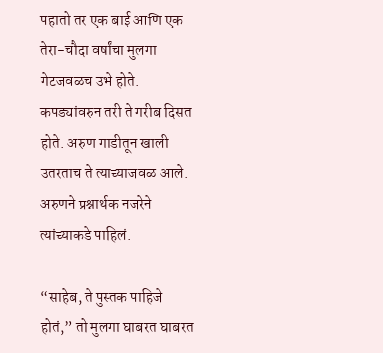पहातो तर एक बाई आणि एक तेरा-चौदा वर्षांचा मुलगा गेटजवळच उभे होते. कपड्यांवरुन तरी ते गरीब दिसत होते. अरुण गाडीतून खाली उतरताच ते त्याच्याजवळ आले. अरुणने प्रश्नार्थक नजरेने त्यांच्याकडे पाहिलं.

“साहेब, ते पुस्तक पाहिजे होतं,” तो मुलगा घाबरत घाबरत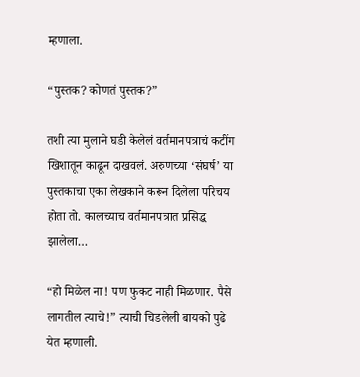म्हणाला.

“पुस्तक? कोणतं पुस्तक?”

तशी त्या मुलाने घडी केलेलं वर्तमानपत्राचं कटींग खिशातून काढून दाखवलं. अरुणच्या ‘संघर्ष’ या पुस्तकाचा एका लेखकाने करून दिलेला परिचय होता तो. कालच्याच वर्तमानपत्रात प्रसिद्ध झालेला…

“हो मिळेल ना! पण फुकट नाही मिळणार. पैसे लागतील त्याचे!” त्याची चिडलेली बायको पुढे येत म्हणाली.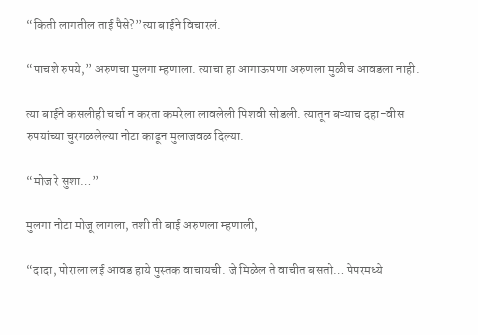“किती लागतील ताई पैसे?”त्या बाईने विचारलं.

“पाचशे रुपये,” अरुणचा मुलगा म्हणाला. त्याचा हा आगाऊपणा अरुणला मुळीच आवडला नाही.

त्या बाईने कसलीही चर्चा न करता कमरेला लावलेली पिशवी सोडली. त्यातून बऱ्याच दहा-वीस रुपयांच्या चुरगळलेल्या नोटा काढून मुलाजवळ दिल्या.

“मोज रे सुशा…”

मुलगा नोटा मोजू लागला, तशी ती बाई अरुणला म्हणाली,

“दादा, पोराला लई आवड हाये पुस्तक वाचायची. जे मिळेल ते वाचीत बसतो… पेपरमध्ये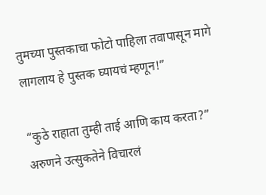तुमच्या पुस्तकाचा फोटो पाहिला तवापासून मागे लागलाय हे पुस्तक घ्यायचं म्हणून!”

“कुठे राहाता तुम्ही ताई आणि काय करता?” अरुणने उत्सुकतेने विचारलं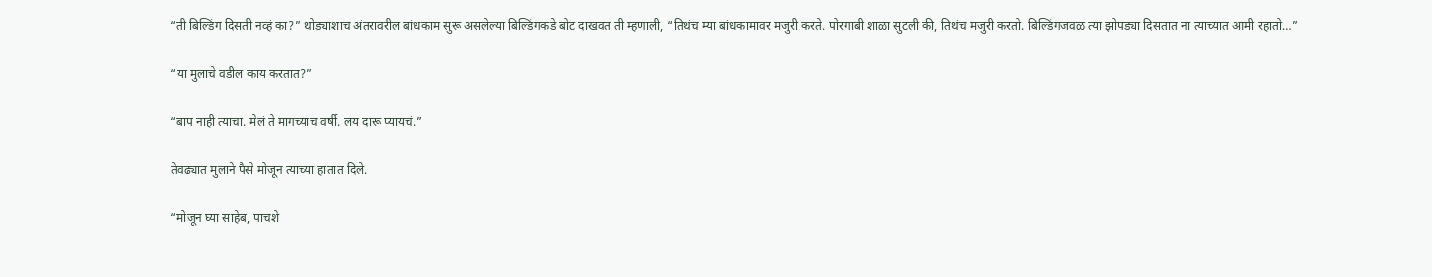“ती बिल्डिंग दिसती नव्हं का?” थोड्याशाच अंतरावरील बांधकाम सुरू असलेल्या बिल्डिंगकडे बोट दाखवत ती म्हणाली, “तिथंच म्या बांधकामावर मजुरी करते. पोरगाबी शाळा सुटली की, तिथंच मजुरी करतो. बिल्डिंगजवळ त्या झोपड्या दिसतात ना त्याच्यात आमी रहातो…”

“या मुलाचे वडील काय करतात?”

“बाप नाही त्याचा. मेलं ते मागच्याच वर्षी. लय दारू प्यायचं.”

तेवढ्यात मुलाने पैसे मोजून त्याच्या हातात दिले.

“मोजून घ्या साहेब, पाचशे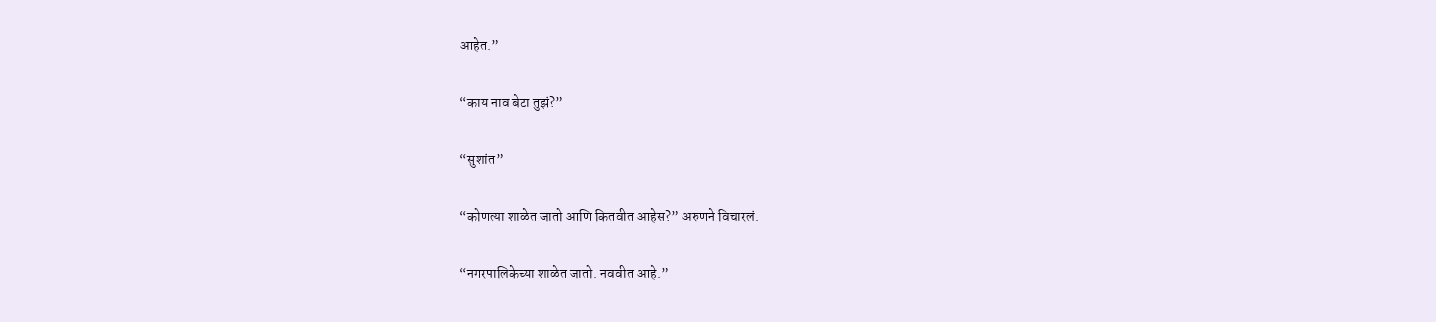आहेत.”

“काय नाव बेटा तुझं?”

“सुशांत”

“कोणत्या शाळेत जातो आणि कितवीत आहेस?” अरुणने विचारलं.

“नगरपालिकेच्या शाळेत जातो. नववीत आहे.”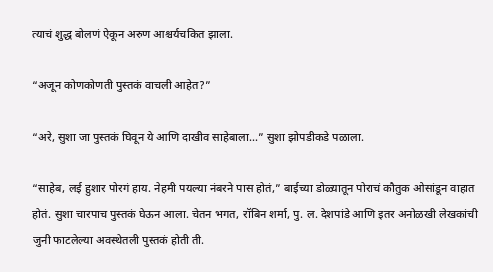त्याचं शुद्ध बोलणं ऐकून अरुण आश्चर्यचकित झाला.

“अजून कोणकोणती पुस्तकं वाचली आहेत?”

“अरे, सुशा जा पुस्तकं घिवून ये आणि दाखीव साहेबाला…” सुशा झोपडीकडे पळाला.

“साहेब, लई हुशार पोरगं हाय. नेहमी पयल्या नंबरने पास होतं,” बाईच्या डोळ्यातून पोराचं कौतुक ओसांडून वाहात होतं. सुशा चारपाच पुस्तकं घेऊन आला. चेतन भगत, रॉबिन शर्मा, पु. ल. देशपांडे आणि इतर अनोळखी लेखकांची जुनी फाटलेल्या अवस्थेतली पुस्तकं होती ती.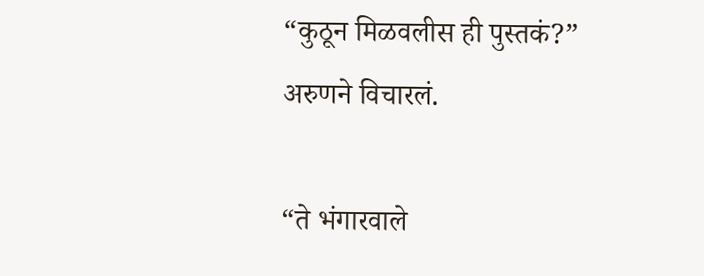“कुठून मिळवलीस ही पुस्तकं?” अरुणने विचारलं.

“ते भंगारवाले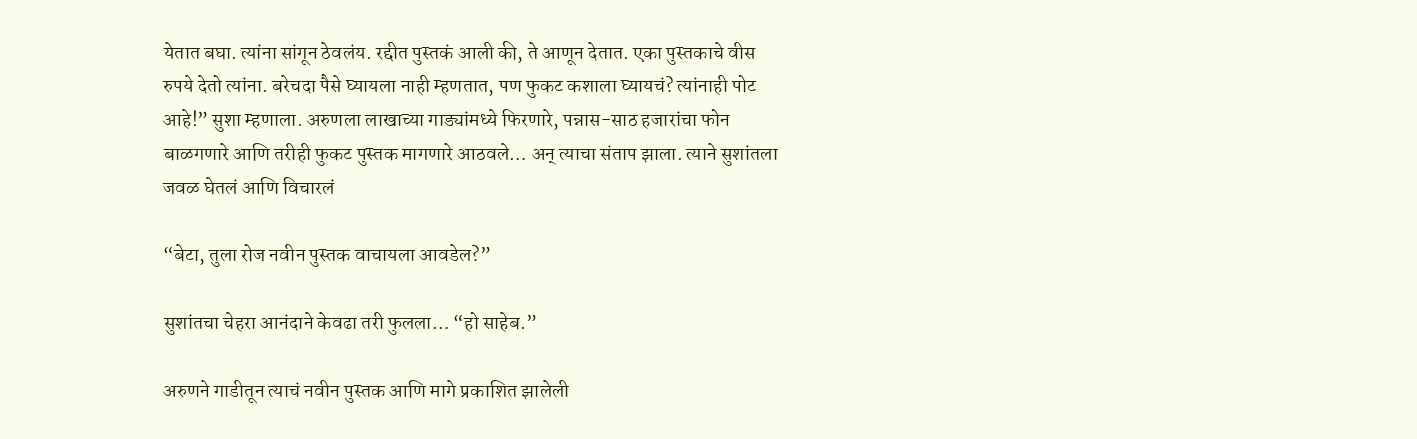येतात बघा. त्यांना सांगून ठेवलंय. रद्दीत पुस्तकं आली की, ते आणून देतात. एका पुस्तकाचे वीस रुपये देतो त्यांना. बरेचदा पैसे घ्यायला नाही म्हणतात, पण फुकट कशाला घ्यायचं? त्यांनाही पोट आहे!” सुशा म्हणाला. अरुणला लाखाच्या गाड्यांमध्ये फिरणारे, पन्नास-साठ हजारांचा फोन बाळगणारे आणि तरीही फुकट पुस्तक मागणारे आठवले… अन् त्याचा संताप झाला. त्याने सुशांतला जवळ घेतलं आणि विचारलं

“बेटा, तुला रोज नवीन पुस्तक वाचायला आवडेल?”

सुशांतचा चेहरा आनंदाने केवढा तरी फुलला… “हो साहेब.”

अरुणने गाडीतून त्याचं नवीन पुस्तक आणि मागे प्रकाशित झालेली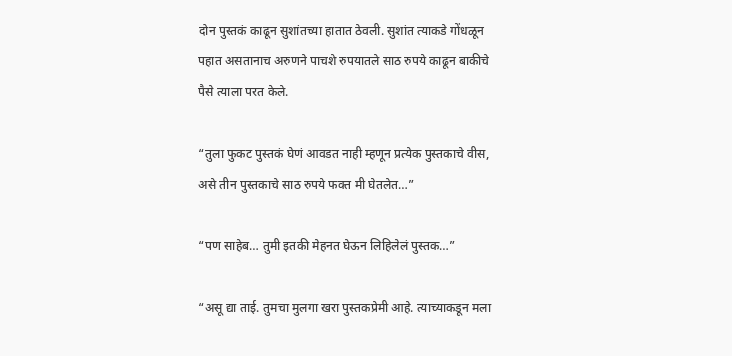दोन पुस्तकं काढून सुशांतच्या हातात ठेवली. सुशांत त्याकडे गोंधळून पहात असतानाच अरुणने पाचशे रुपयातले साठ रुपये काढून बाकीचे पैसे त्याला परत केले.

“तुला फुकट पुस्तकं घेणं आवडत नाही म्हणून प्रत्येक पुस्तकाचे वीस, असे तीन पुस्तकाचे साठ रुपये फक्त मी घेतलेत…”

“पण साहेब… तुमी इतकी मेहनत घेऊन लिहिलेलं पुस्तक…”

“असू द्या ताई. तुमचा मुलगा खरा पुस्तकप्रेमी आहे. त्याच्याकडून मला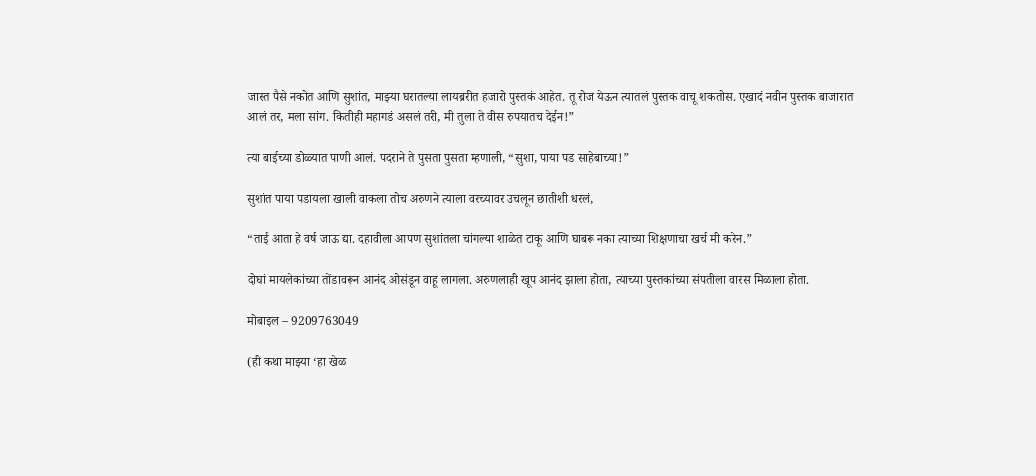जास्त पैसे नकोत आणि सुशांत, माझ्या घरातल्या लायब्ररीत हजारो पुस्तकं आहेत. तू रोज येऊन त्यातलं पुस्तक वाचू शकतोस. एखादं नवीन पुस्तक बाजारात आलं तर, मला सांग. कितीही महागडं असलं तरी, मी तुला ते वीस रुपयातच देईन!”

त्या बाईच्या डोळ्यात पाणी आलं. पदराने ते पुसता पुसता म्हणाली, “सुशा, पाया पड साहेबाच्या!”

सुशांत पाया पडायला खाली वाकला तोच अरुणने त्याला वरच्यावर उचलून छातीशी धरलं,

“ताई आता हे वर्ष जाऊ द्या. दहावीला आपण सुशांतला चांगल्या शाळेत टाकू आणि घाबरू नका त्याच्या शिक्षणाचा खर्च मी करेन.”

दोघां मायलेकांच्या तोंडावरून आनंद ओसंडून वाहू लागला. अरुणलाही खूप आनंद झाला होता, त्याच्या पुस्तकांच्या संपतीला वारस मिळाला होता.

मोबाइल – 9209763049

(ही कथा माझ्या ‘हा खेळ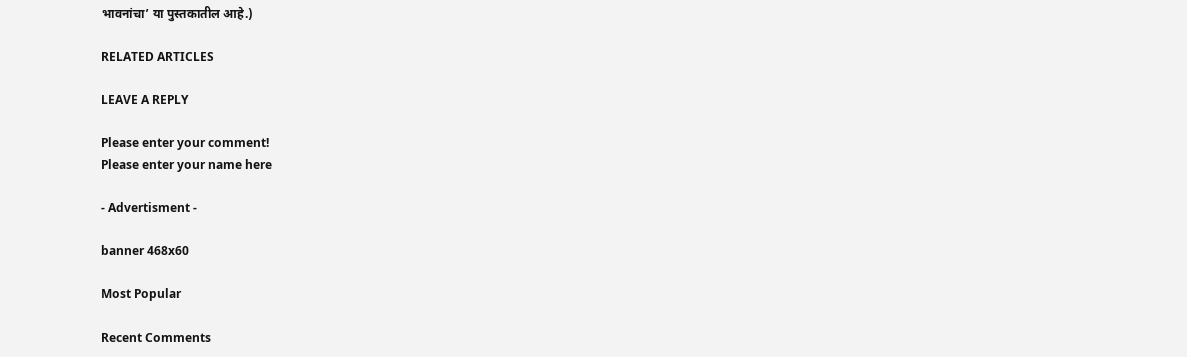भावनांचा’ या पुस्तकातील आहे.)

RELATED ARTICLES

LEAVE A REPLY

Please enter your comment!
Please enter your name here

- Advertisment -

banner 468x60

Most Popular

Recent Comments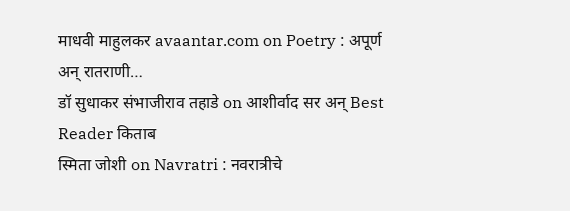माधवी माहुलकर avaantar.com on Poetry : अपूर्ण अन् रातराणी…
डॉ सुधाकर संभाजीराव तहाडे on आशीर्वाद सर अन् Best Reader किताब
स्मिता जोशी on Navratri : नवरात्रीचे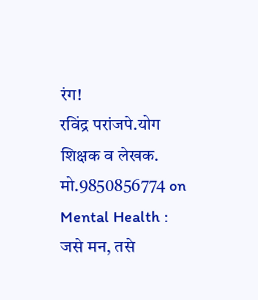रंग!
रविंद्र परांजपे.योग शिक्षक व लेखक. मो.9850856774 on Mental Health : जसे मन, तसे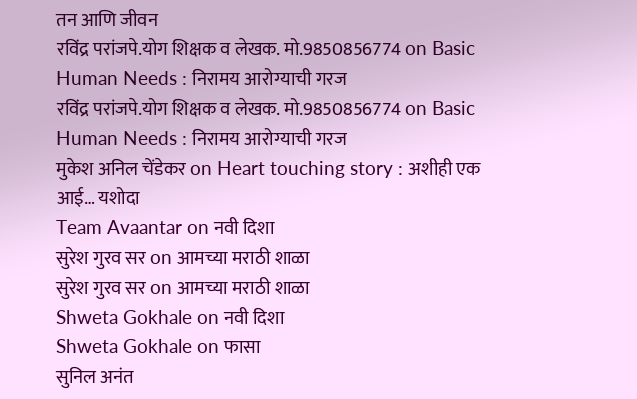तन आणि जीवन
रविंद्र परांजपे.योग शिक्षक व लेखक. मो.9850856774 on Basic Human Needs : निरामय आरोग्याची गरज
रविंद्र परांजपे.योग शिक्षक व लेखक. मो.9850856774 on Basic Human Needs : निरामय आरोग्याची गरज
मुकेश अनिल चेंडेकर on Heart touching story : अशीही एक आई… यशोदा
Team Avaantar on नवी दिशा
सुरेश गुरव सर on आमच्या मराठी शाळा
सुरेश गुरव सर on आमच्या मराठी शाळा
Shweta Gokhale on नवी दिशा
Shweta Gokhale on फासा
सुनिल अनंत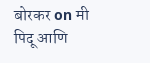बोरकर on मी पिदू आणि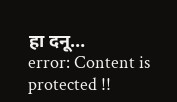हा दनू…
error: Content is protected !!